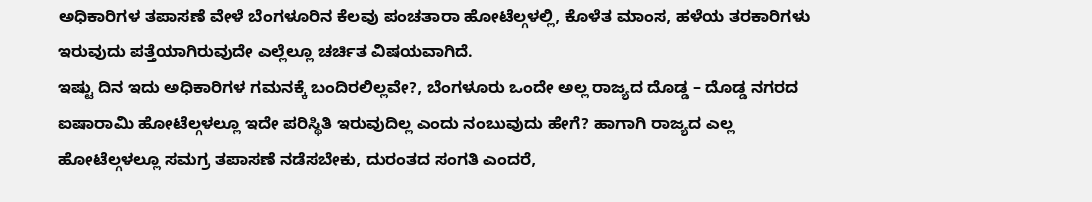ಅಧಿಕಾರಿಗಳ ತಪಾಸಣೆ ವೇಳೆ ಬೆಂಗಳೂರಿನ ಕೆಲವು ಪಂಚತಾರಾ ಹೋಟೆಲ್ಗಳಲ್ಲಿ, ಕೊಳೆತ ಮಾಂಸ, ಹಳೆಯ ತರಕಾರಿಗಳು ಇರುವುದು ಪತ್ತೆಯಾಗಿರುವುದೇ ಎಲ್ಲೆಲ್ಲೂ ಚರ್ಚಿತ ವಿಷಯವಾಗಿದೆ.
ಇಷ್ಟು ದಿನ ಇದು ಅಧಿಕಾರಿಗಳ ಗಮನಕ್ಕೆ ಬಂದಿರಲಿಲ್ಲವೇ?, ಬೆಂಗಳೂರು ಒಂದೇ ಅಲ್ಲ ರಾಜ್ಯದ ದೊಡ್ಡ – ದೊಡ್ಡ ನಗರದ ಐಷಾರಾಮಿ ಹೋಟೆಲ್ಗಳಲ್ಲೂ ಇದೇ ಪರಿಸ್ಥಿತಿ ಇರುವುದಿಲ್ಲ ಎಂದು ನಂಬುವುದು ಹೇಗೆ? ಹಾಗಾಗಿ ರಾಜ್ಯದ ಎಲ್ಲ ಹೋಟೆಲ್ಗಳಲ್ಲೂ ಸಮಗ್ರ ತಪಾಸಣೆ ನಡೆಸಬೇಕು, ದುರಂತದ ಸಂಗತಿ ಎಂದರೆ,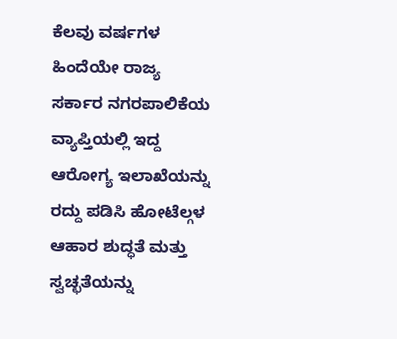ಕೆಲವು ವರ್ಷಗಳ ಹಿಂದೆಯೇ ರಾಜ್ಯ ಸರ್ಕಾರ ನಗರಪಾಲಿಕೆಯ ವ್ಯಾಪ್ತಿಯಲ್ಲಿ ಇದ್ದ ಆರೋಗ್ಯ ಇಲಾಖೆಯನ್ನು ರದ್ದು ಪಡಿಸಿ ಹೋಟೆಲ್ಗಳ ಆಹಾರ ಶುದ್ಧತೆ ಮತ್ತು ಸ್ವಚ್ಛತೆಯನ್ನು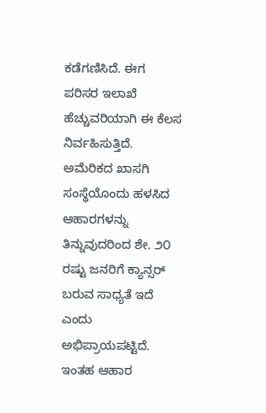ಕಡೆಗಣಿಸಿದೆ. ಈಗ ಪರಿಸರ ಇಲಾಖೆ ಹೆಚ್ಚುವರಿಯಾಗಿ ಈ ಕೆಲಸ ನಿರ್ವಹಿಸುತ್ತಿದೆ.
ಅಮೆರಿಕದ ಖಾಸಗಿ ಸಂಸ್ಥೆಯೊಂದು ಹಳಸಿದ ಆಹಾರಗಳನ್ನು ತಿನ್ನುವುದರಿಂದ ಶೇ. ೨೦ ರಷ್ಟು ಜನರಿಗೆ ಕ್ಯಾನ್ಸರ್ ಬರುವ ಸಾಧ್ಯತೆ ಇದೆ ಎಂದು ಅಭಿಪ್ರಾಯಪಟ್ಟಿದೆ. ಇಂತಹ ಆಹಾರ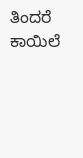ತಿಂದರೆ ಕಾಯಿಲೆ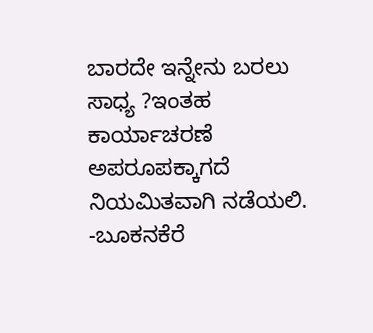ಬಾರದೇ ಇನ್ನೇನು ಬರಲು ಸಾಧ್ಯ ?ಇಂತಹ ಕಾರ್ಯಾಚರಣೆ ಅಪರೂಪಕ್ಕಾಗದೆ ನಿಯಮಿತವಾಗಿ ನಡೆಯಲಿ.
-ಬೂಕನಕೆರೆ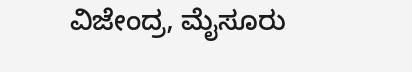ವಿಜೇಂದ್ರ, ಮೈಸೂರು